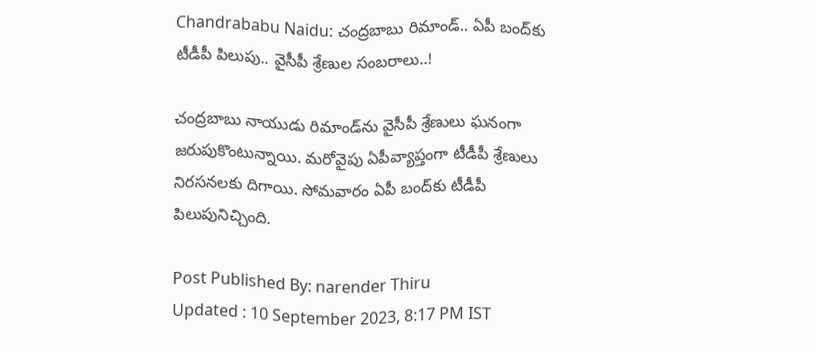Chandrababu Naidu: చంద్రబాబు రిమాండ్.. ఏపీ బంద్‌కు టీడీపీ పిలుపు.. వైసీపీ శ్రేణుల సంబరాలు..!

చంద్రబాబు నాయుడు రిమాండ్‌ను వైసీపీ శ్రేణులు ఘనంగా జరుపుకొంటున్నాయి. మరోవైపు ఏపీవ్యాప్తంగా టీడీపీ శ్రేణులు నిరసనలకు దిగాయి. సోమవారం ఏపీ బంద్‌కు టీడీపీ పిలుపునిచ్చింది.

Post Published By: narender Thiru
Updated : 10 September 2023, 8:17 PM IST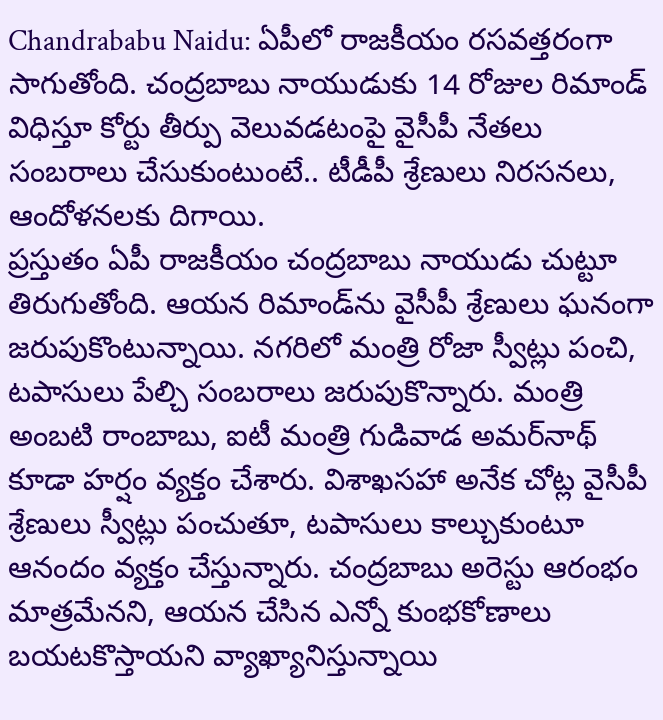Chandrababu Naidu: ఏపీలో రాజకీయం రసవత్తరంగా సాగుతోంది. చంద్రబాబు నాయుడుకు 14 రోజుల రిమాండ్ విధిస్తూ కోర్టు తీర్పు వెలువడటంపై వైసీపీ నేతలు సంబరాలు చేసుకుంటుంటే.. టీడీపీ శ్రేణులు నిరసనలు, ఆందోళనలకు దిగాయి.
ప్రస్తుతం ఏపీ రాజకీయం చంద్రబాబు నాయుడు చుట్టూ తిరుగుతోంది. ఆయన రిమాండ్‌ను వైసీపీ శ్రేణులు ఘనంగా జరుపుకొంటున్నాయి. నగరిలో మంత్రి రోజా స్వీట్లు పంచి, టపాసులు పేల్చి సంబరాలు జరుపుకొన్నారు. మంత్రి అంబటి రాంబాబు, ఐటీ మంత్రి గుడివాడ అమర్‌‌నాథ్ కూడా హర్షం వ్యక్తం చేశారు. విశాఖసహా అనేక చోట్ల వైసీపీ శ్రేణులు స్వీట్లు పంచుతూ, టపాసులు కాల్చుకుంటూ ఆనందం వ్యక్తం చేస్తున్నారు. చంద్రబాబు అరెస్టు ఆరంభం మాత్రమేనని, ఆయన చేసిన ఎన్నో కుంభకోణాలు బయటకొస్తాయని వ్యాఖ్యానిస్తున్నాయి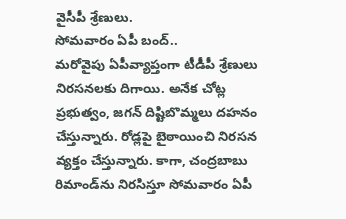వైసీపీ శ్రేణులు.
సోమవారం ఏపీ బంద్..
మరోవైపు ఏపీవ్యాప్తంగా టీడీపీ శ్రేణులు నిరసనలకు దిగాయి. అనేక చోట్ల ప్రభుత్వం, జగన్ దిష్టిబొమ్మలు దహనం చేస్తున్నారు. రోడ్లపై బైఠాయించి నిరసన వ్యక్తం చేస్తున్నారు. కాగా, చంద్రబాబు రిమాండ్‌ను నిరసిస్తూ సోమవారం ఏపీ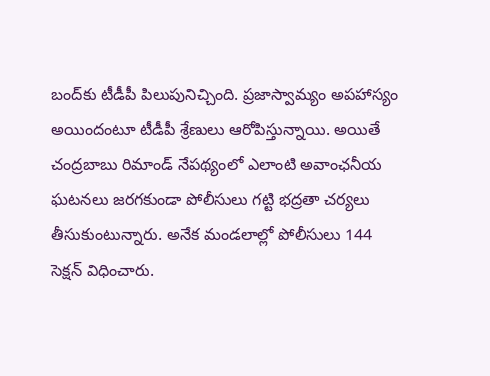బంద్‌కు టీడీపీ పిలుపునిచ్చింది. ప్రజాస్వామ్యం అపహాస్యం అయిందంటూ టీడీపీ శ్రేణులు ఆరోపిస్తున్నాయి. అయితే చంద్రబాబు రిమాండ్ నేపథ్యంలో ఎలాంటి అవాంఛనీయ ఘటనలు జరగకుండా పోలీసులు గట్టి భద్రతా చర్యలు తీసుకుంటున్నారు. అనేక మండలాల్లో పోలీసులు 144 సెక్షన్ విధించారు.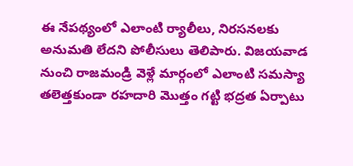ఈ నేపథ్యంలో ఎలాంటి ర్యాలీలు, నిరసనలకు అనుమతి లేదని పోలీసులు తెలిపారు. విజయవాడ నుంచి రాజమండ్రి వెళ్లే మార్గంలో ఎలాంటి సమస్యా తలెత్తకుండా రహదారి మొత్తం గట్టి భద్రత ఏర్పాటు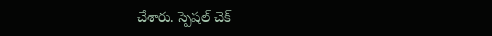చేశారు. స్పెషల్ చెక్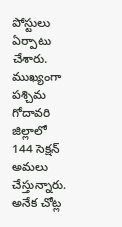పోస్టులు ఏర్పాటు చేశారు. ముఖ్యంగా పశ్చిమ గోదావరి జిల్లాలో 144 సెక్షన్ అమలు చేస్తున్నారు. అనేక చోట్ల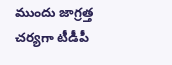ముందు జాగ్రత్త చర్యగా టీడీపీ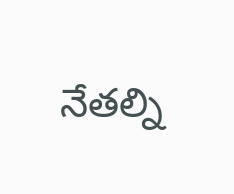నేతల్ని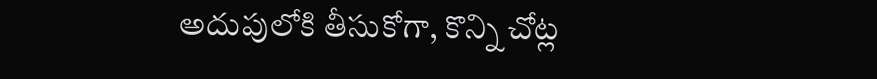అదుపులోకి తీసుకోగా, కొన్ని చోట్ల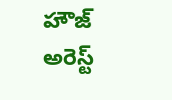హౌజ్ అరెస్ట్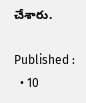చేశారు.

Published :
  • 10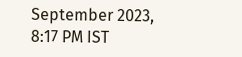September 2023, 8:17 PM IST